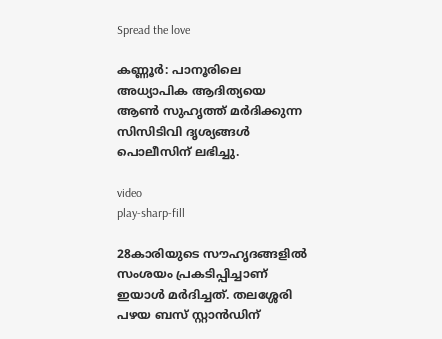Spread the love

കണ്ണൂർ: പാനൂരിലെ അധ്യാപിക ആദിത്യയെ ആണ്‍ സുഹൃത്ത് മർദിക്കുന്ന സിസിടിവി ദൃശ്യങ്ങള്‍ പൊലീസിന് ലഭിച്ചു.

video
play-sharp-fill

28കാരിയുടെ സൗഹൃദങ്ങളില്‍ സംശയം പ്രകടിപ്പിച്ചാണ് ഇയാള്‍ മർദിച്ചത്. തലശ്ശേരി പഴയ ബസ് സ്റ്റാൻഡിന്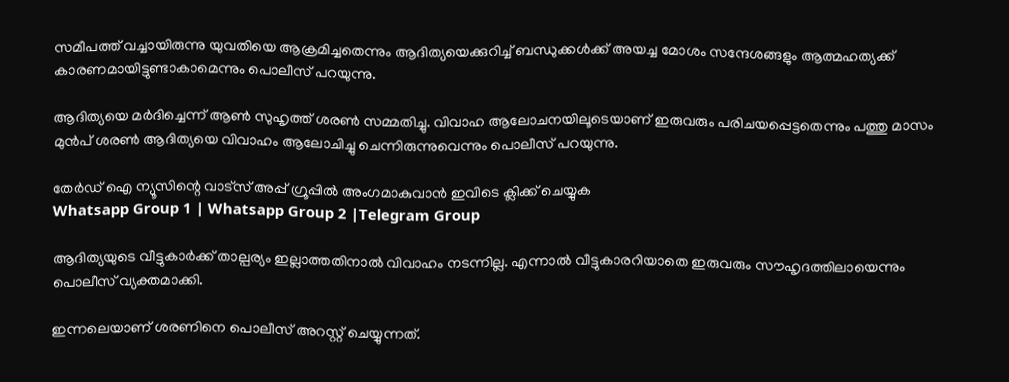സമീപത്ത് വച്ചായിരുന്നു യുവതിയെ ആക്രമിച്ചതെന്നും ആദിത്യയെക്കുറിച്ച്‌ ബന്ധുക്കള്‍ക്ക് അയച്ച മോശം സന്ദേശങ്ങളും ആത്മഹത്യക്ക് കാരണമായിട്ടുണ്ടാകാമെന്നും പൊലീസ് പറയുന്നു.

ആദിത്യയെ മർദിച്ചെന്ന് ആണ്‍ സുഹൃത്ത് ശരണ്‍ സമ്മതിച്ചു. വിവാഹ ആലോചനയിലൂടെയാണ് ഇരുവരും പരിചയപ്പെട്ടതെന്നും പത്തു മാസം മുൻപ് ശരണ്‍ ആദിത്യയെ വിവാഹം ആലോചിച്ചു ചെന്നിരുന്നുവെന്നും പൊലീസ് പറയുന്നു.

തേർഡ് ഐ ന്യൂസിന്റെ വാട്സ് അപ്പ് ഗ്രൂപ്പിൽ അംഗമാകുവാൻ ഇവിടെ ക്ലിക്ക് ചെയ്യുക
Whatsapp Group 1 | Whatsapp Group 2 |Telegram Group

ആദിത്യയുടെ വീട്ടുകാർക്ക് താല്പര്യം ഇല്ലാത്തതിനാല്‍ വിവാഹം നടന്നില്ല. എന്നാല്‍ വീട്ടുകാരറിയാതെ ഇരുവരും സൗഹൃദത്തിലായെന്നും പൊലീസ് വ്യക്തമാക്കി.

ഇന്നലെയാണ് ശരണിനെ പൊലീസ് അറസ്റ്റ് ചെയ്യുന്നത്.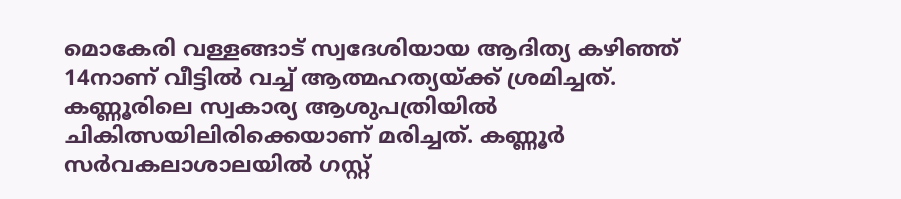മൊകേരി വള്ളങ്ങാട് സ്വദേശിയായ ആദിത്യ കഴിഞ്ഞ് 14നാണ് വീട്ടില്‍ വച്ച്‌ ആത്മഹത്യയ്ക്ക് ശ്രമിച്ചത്. കണ്ണൂരിലെ സ്വകാര്യ ആശുപത്രിയില്‍ ചികിത്സയിലിരിക്കെയാണ് മരിച്ചത്. കണ്ണൂർ സർവകലാശാലയില്‍ ഗസ്റ്റ്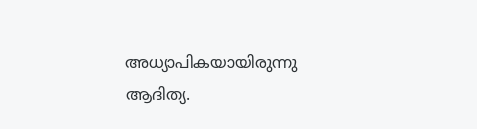അധ്യാപികയായിരുന്നു ആദിത്യ.